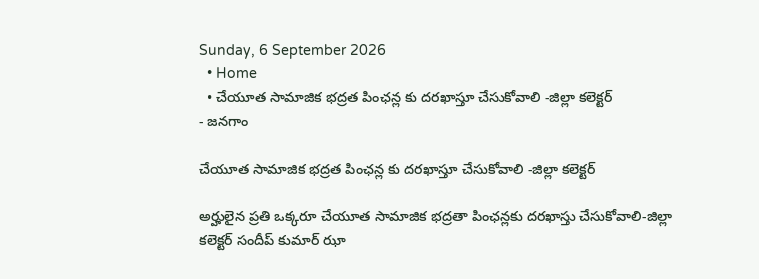Sunday, 6 September 2026
  • Home
  • చేయూత సామాజిక భద్రత పింఛన్ల కు దరఖాస్తూ చేసుకోవాలి -జిల్లా కలెక్టర్
- జనగాం

చేయూత సామాజిక భద్రత పింఛన్ల కు దరఖాస్తూ చేసుకోవాలి -జిల్లా కలెక్టర్

అర్హులైన ప్రతి ఒక్కరూ చేయూత సామాజిక భద్రతా పింఛన్లకు దరఖాస్తు చేసుకోవాలి-జిల్లా కలెక్టర్ సందీప్ కుమార్ ఝా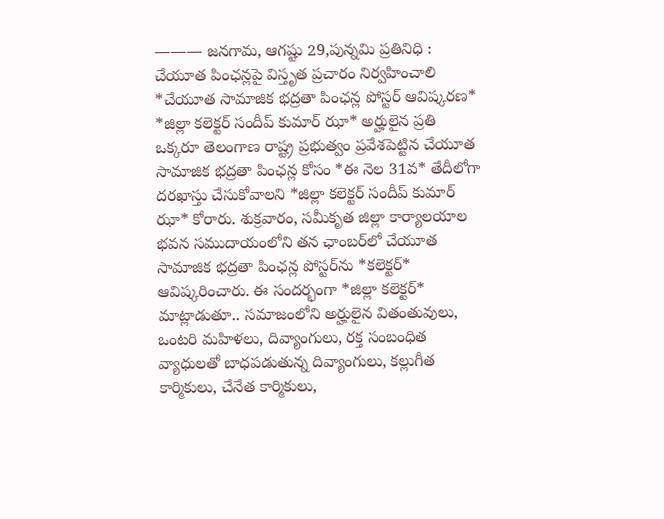——— జనగామ, ఆగష్టు 29,పున్నమి ప్రతినిధి : చేయూత పింఛన్లపై విస్తృత ప్రచారం నిర్వహించాలి *చేయూత సామాజిక భద్రతా పింఛన్ల పోస్టర్ ఆవిష్కరణ* *జిల్లా కలెక్టర్ సందీప్ కుమార్ ఝా* అర్హులైన ప్రతి ఒక్కరూ తెలంగాణ రాష్ట్ర ప్రభుత్వం ప్రవేశపెట్టిన చేయూత సామాజిక భద్రతా పింఛన్ల కోసం *ఈ నెల 31వ* తేదీలోగా దరఖాస్తు చేసుకోవాలని *జిల్లా కలెక్టర్ సందీప్ కుమార్ ఝా* కోరారు. శుక్రవారం, సమీకృత జిల్లా కార్యాలయాల భవన సముదాయంలోని తన ఛాంబర్‌లో చేయూత సామాజిక భద్రతా పింఛన్ల పోస్టర్‌ను *కలెక్టర్* ఆవిష్కరించారు. ఈ సందర్భంగా *జిల్లా కలెక్టర్* మాట్లాడుతూ.. సమాజంలోని అర్హులైన వితంతువులు, ఒంటరి మహిళలు, దివ్యాంగులు, రక్త సంబంధిత వ్యాధులతో బాధపడుతున్న దివ్యాంగులు, కల్లుగీత కార్మికులు, చేనేత కార్మికులు,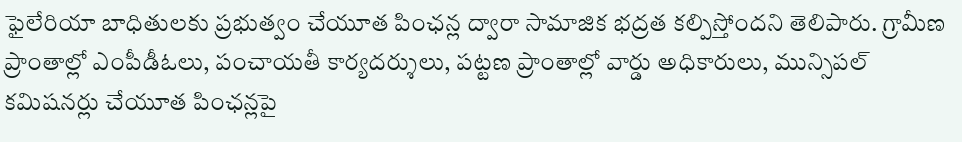ఫైలేరియా బాధితులకు ప్రభుత్వం చేయూత పింఛన్ల ద్వారా సామాజిక భద్రత కల్పిస్తోందని తెలిపారు. గ్రామీణ ప్రాంతాల్లో ఎంపీడీఓలు, పంచాయతీ కార్యదర్శులు, పట్టణ ప్రాంతాల్లో వార్డు అధికారులు, మున్సిపల్ కమిషనర్లు చేయూత పింఛన్లపై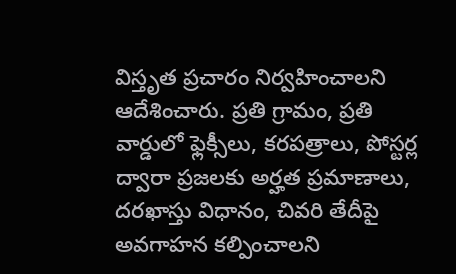విస్తృత ప్రచారం నిర్వహించాలని ఆదేశించారు. ప్రతి గ్రామం, ప్రతి వార్డులో ఫ్లెక్సీలు, కరపత్రాలు, పోస్టర్ల ద్వారా ప్రజలకు అర్హత ప్రమాణాలు, దరఖాస్తు విధానం, చివరి తేదీపై అవగాహన కల్పించాలని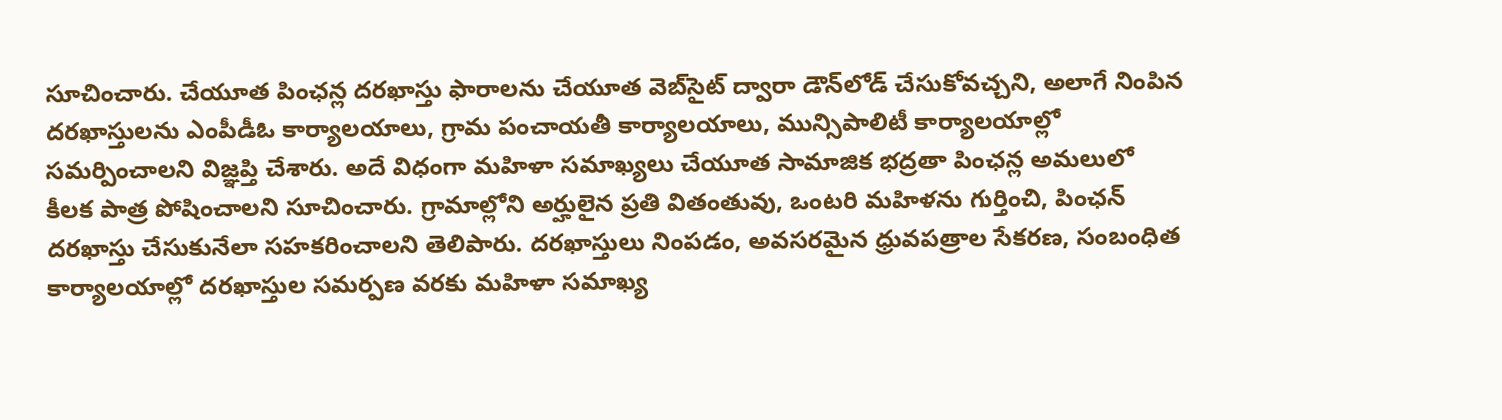సూచించారు. చేయూత పింఛన్ల దరఖాస్తు ఫారాలను చేయూత వెబ్‌సైట్ ద్వారా డౌన్‌లోడ్ చేసుకోవచ్చని, అలాగే నింపిన దరఖాస్తులను ఎంపీడీఓ కార్యాలయాలు, గ్రామ పంచాయతీ కార్యాలయాలు, మున్సిపాలిటీ కార్యాలయాల్లో సమర్పించాలని విజ్ఞప్తి చేశారు. అదే విధంగా మహిళా సమాఖ్యలు చేయూత సామాజిక భద్రతా పింఛన్ల అమలులో కీలక పాత్ర పోషించాలని సూచించారు. గ్రామాల్లోని అర్హులైన ప్రతి వితంతువు, ఒంటరి మహిళను గుర్తించి, పింఛన్ దరఖాస్తు చేసుకునేలా సహకరించాలని తెలిపారు. దరఖాస్తులు నింపడం, అవసరమైన ధ్రువపత్రాల సేకరణ, సంబంధిత కార్యాలయాల్లో దరఖాస్తుల సమర్పణ వరకు మహిళా సమాఖ్య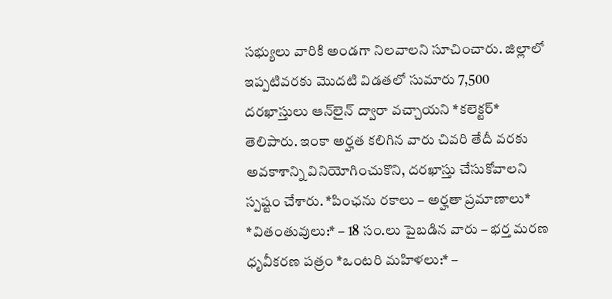సభ్యులు వారికి అండగా నిలవాలని సూచించారు. జిల్లాలో ఇప్పటివరకు మొదటి విడతలో సుమారు 7,500 దరఖాస్తులు ఆన్‌లైన్ ద్వారా వచ్చాయని *కలెక్టర్* తెలిపారు. ఇంకా అర్హత కలిగిన వారు చివరి తేదీ వరకు అవకాశాన్ని వినియోగించుకొని, దరఖాస్తు చేసుకోవాలని స్పష్టం చేశారు. *పింఛను రకాలు – అర్హతా ప్రమాణాలు* *వితంతువులు:* – 18 సం.లు పైబడిన వారు – భర్త మరణ ధృవీకరణ పత్రం *ఒంటరి మహిళలు:* –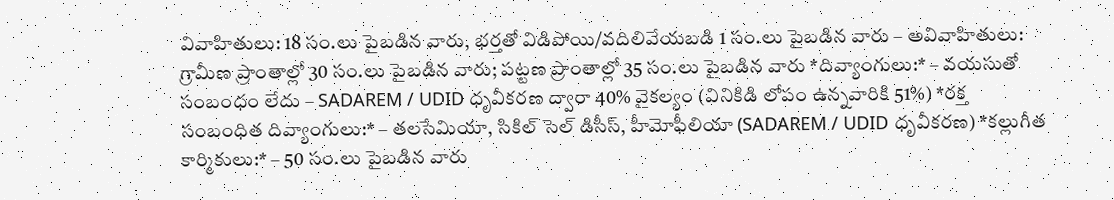వివాహితులు: 18 సం.లు పైబడిన వారు, భర్తతో విడిపోయి/వదిలివేయబడి 1 సం.లు పైబడిన వారు – అవివాహితులు: గ్రామీణ ప్రాంతాల్లో 30 సం.లు పైబడిన వారు; పట్టణ ప్రాంతాల్లో 35 సం.లు పైబడిన వారు *దివ్యాంగులు:* – వయసుతో సంబంధం లేదు – SADAREM / UDID ధృవీకరణ ద్వారా 40% వైకల్యం (వినికిడి లోపం ఉన్నవారికి 51%) *రక్త సంబంధిత దివ్యాంగులు:* – తలసేమియా, సికిల్ సెల్ డిసీస్, హీమోఫీలియా (SADAREM / UDID ధృవీకరణ) *కల్లుగీత కార్మికులు:* – 50 సం.లు పైబడిన వారు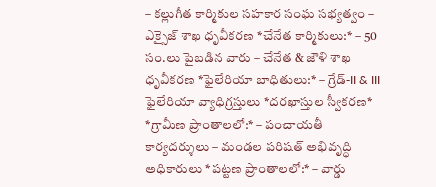– కల్లుగీత కార్మికుల సహకార సంఘ సభ్యత్వం – ఎక్సైజ్ శాఖ ధృవీకరణ *చేనేత కార్మికులు:* – 50 సం.లు పైబడిన వారు – చేనేత & జౌళి శాఖ ధృవీకరణ *ఫైలేరియా బాధితులు:* – గ్రేడ్-II & III ఫైలేరియా వ్యాధిగ్రస్తులు *దరఖాస్తుల స్వీకరణ* *గ్రామీణ ప్రాంతాలలో:* – పంచాయతీ కార్యదర్శులు – మండల పరిషత్ అభివృద్ధి అధికారులు *పట్టణ ప్రాంతాలలో:* – వార్డు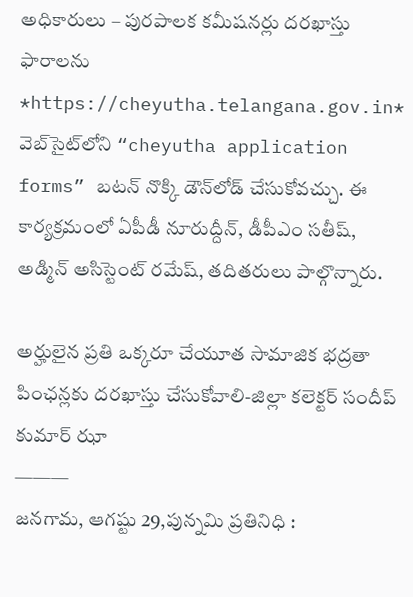అధికారులు – పురపాలక కమీషనర్లు దరఖాస్తు ఫారాలను *https://cheyutha.telangana.gov.in* వెబ్‌సైట్‌లోని “cheyutha application forms” బటన్ నొక్కి డౌన్‌లోడ్ చేసుకోవచ్చు. ఈ కార్యక్రమంలో ఏపీడీ నూరుద్దీన్, డీపీఎం సతీష్, అడ్మిన్ అసిస్టెంట్ రమేష్, తదితరులు పాల్గొన్నారు.

అర్హులైన ప్రతి ఒక్కరూ చేయూత సామాజిక భద్రతా పింఛన్లకు దరఖాస్తు చేసుకోవాలి-జిల్లా కలెక్టర్ సందీప్ కుమార్ ఝా
———
జనగామ, ఆగష్టు 29,పున్నమి ప్రతినిధి :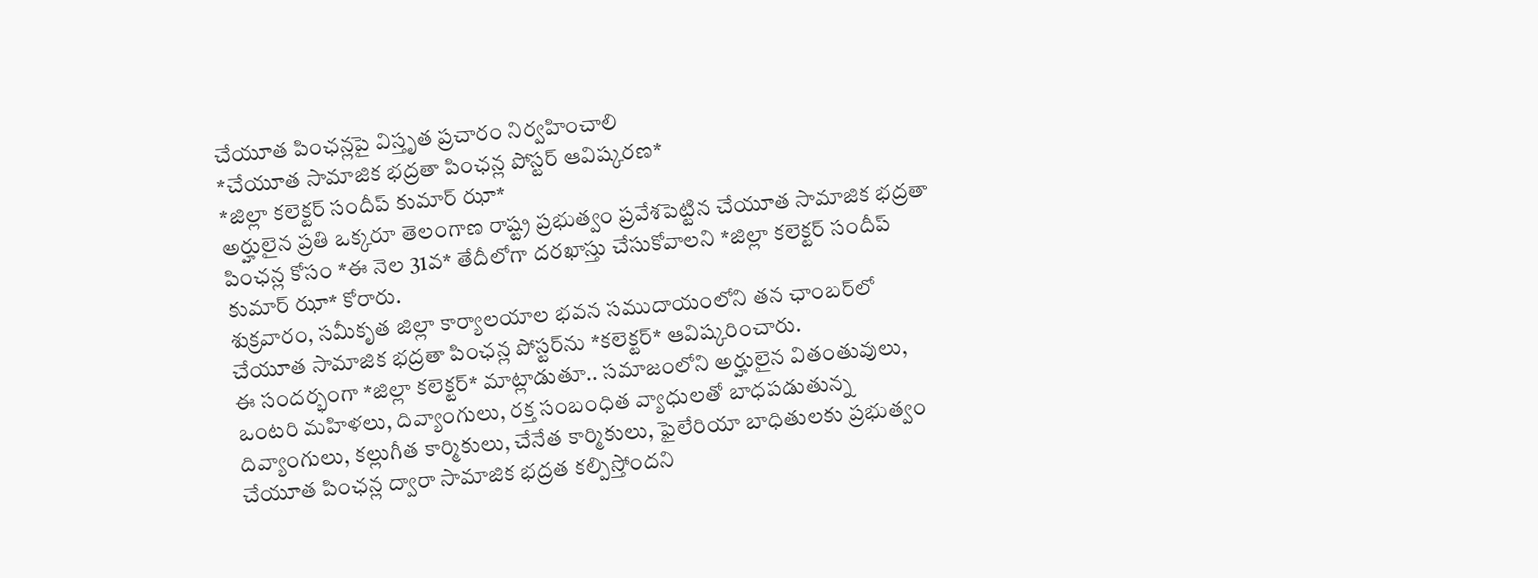చేయూత పింఛన్లపై విస్తృత ప్రచారం నిర్వహించాలి
*చేయూత సామాజిక భద్రతా పింఛన్ల పోస్టర్ ఆవిష్కరణ*
*జిల్లా కలెక్టర్ సందీప్ కుమార్ ఝా*
అర్హులైన ప్రతి ఒక్కరూ తెలంగాణ రాష్ట్ర ప్రభుత్వం ప్రవేశపెట్టిన చేయూత సామాజిక భద్రతా పింఛన్ల కోసం *ఈ నెల 31వ* తేదీలోగా దరఖాస్తు చేసుకోవాలని *జిల్లా కలెక్టర్ సందీప్ కుమార్ ఝా* కోరారు.
శుక్రవారం, సమీకృత జిల్లా కార్యాలయాల భవన సముదాయంలోని తన ఛాంబర్‌లో చేయూత సామాజిక భద్రతా పింఛన్ల పోస్టర్‌ను *కలెక్టర్* ఆవిష్కరించారు.
ఈ సందర్భంగా *జిల్లా కలెక్టర్* మాట్లాడుతూ.. సమాజంలోని అర్హులైన వితంతువులు, ఒంటరి మహిళలు, దివ్యాంగులు, రక్త సంబంధిత వ్యాధులతో బాధపడుతున్న దివ్యాంగులు, కల్లుగీత కార్మికులు, చేనేత కార్మికులు, ఫైలేరియా బాధితులకు ప్రభుత్వం చేయూత పింఛన్ల ద్వారా సామాజిక భద్రత కల్పిస్తోందని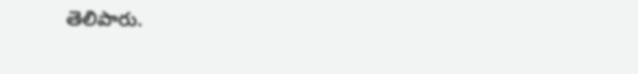తెలిపారు.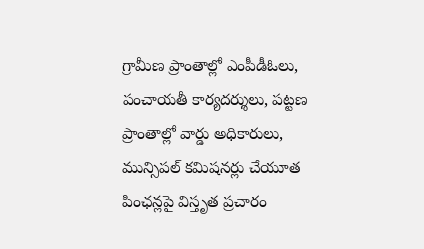గ్రామీణ ప్రాంతాల్లో ఎంపీడీఓలు, పంచాయతీ కార్యదర్శులు, పట్టణ ప్రాంతాల్లో వార్డు అధికారులు, మున్సిపల్ కమిషనర్లు చేయూత పింఛన్లపై విస్తృత ప్రచారం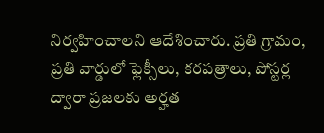నిర్వహించాలని ఆదేశించారు. ప్రతి గ్రామం, ప్రతి వార్డులో ఫ్లెక్సీలు, కరపత్రాలు, పోస్టర్ల ద్వారా ప్రజలకు అర్హత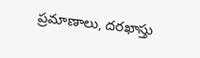ప్రమాణాలు, దరఖాస్తు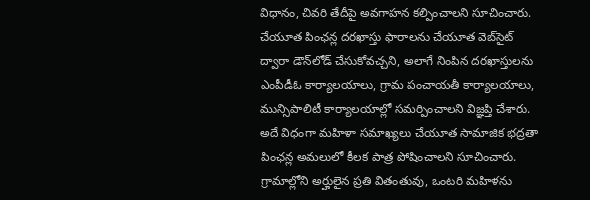విధానం, చివరి తేదీపై అవగాహన కల్పించాలని సూచించారు.
చేయూత పింఛన్ల దరఖాస్తు ఫారాలను చేయూత వెబ్‌సైట్ ద్వారా డౌన్‌లోడ్ చేసుకోవచ్చని, అలాగే నింపిన దరఖాస్తులను ఎంపీడీఓ కార్యాలయాలు, గ్రామ పంచాయతీ కార్యాలయాలు, మున్సిపాలిటీ కార్యాలయాల్లో సమర్పించాలని విజ్ఞప్తి చేశారు.
అదే విధంగా మహిళా సమాఖ్యలు చేయూత సామాజిక భద్రతా పింఛన్ల అమలులో కీలక పాత్ర పోషించాలని సూచించారు. గ్రామాల్లోని అర్హులైన ప్రతి వితంతువు, ఒంటరి మహిళను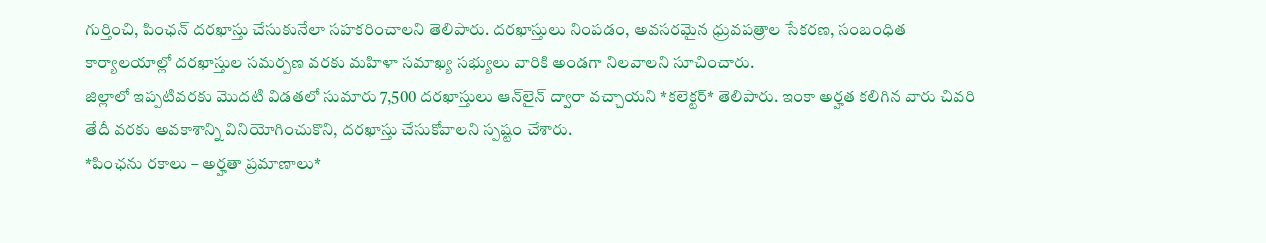గుర్తించి, పింఛన్ దరఖాస్తు చేసుకునేలా సహకరించాలని తెలిపారు. దరఖాస్తులు నింపడం, అవసరమైన ధ్రువపత్రాల సేకరణ, సంబంధిత కార్యాలయాల్లో దరఖాస్తుల సమర్పణ వరకు మహిళా సమాఖ్య సభ్యులు వారికి అండగా నిలవాలని సూచించారు.
జిల్లాలో ఇప్పటివరకు మొదటి విడతలో సుమారు 7,500 దరఖాస్తులు ఆన్‌లైన్ ద్వారా వచ్చాయని *కలెక్టర్* తెలిపారు. ఇంకా అర్హత కలిగిన వారు చివరి తేదీ వరకు అవకాశాన్ని వినియోగించుకొని, దరఖాస్తు చేసుకోవాలని స్పష్టం చేశారు.
*పింఛను రకాలు – అర్హతా ప్రమాణాలు*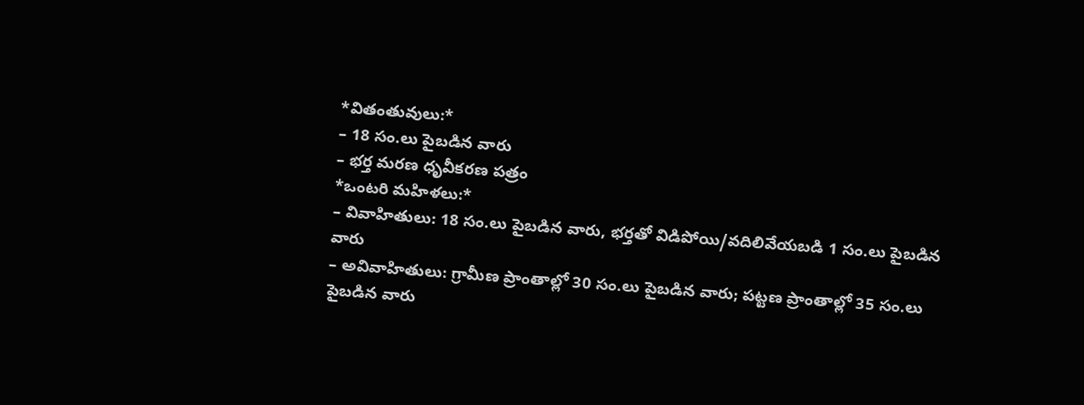*వితంతువులు:*
– 18 సం.లు పైబడిన వారు
– భర్త మరణ ధృవీకరణ పత్రం
*ఒంటరి మహిళలు:*
– వివాహితులు: 18 సం.లు పైబడిన వారు, భర్తతో విడిపోయి/వదిలివేయబడి 1 సం.లు పైబడిన వారు
– అవివాహితులు: గ్రామీణ ప్రాంతాల్లో 30 సం.లు పైబడిన వారు; పట్టణ ప్రాంతాల్లో 35 సం.లు పైబడిన వారు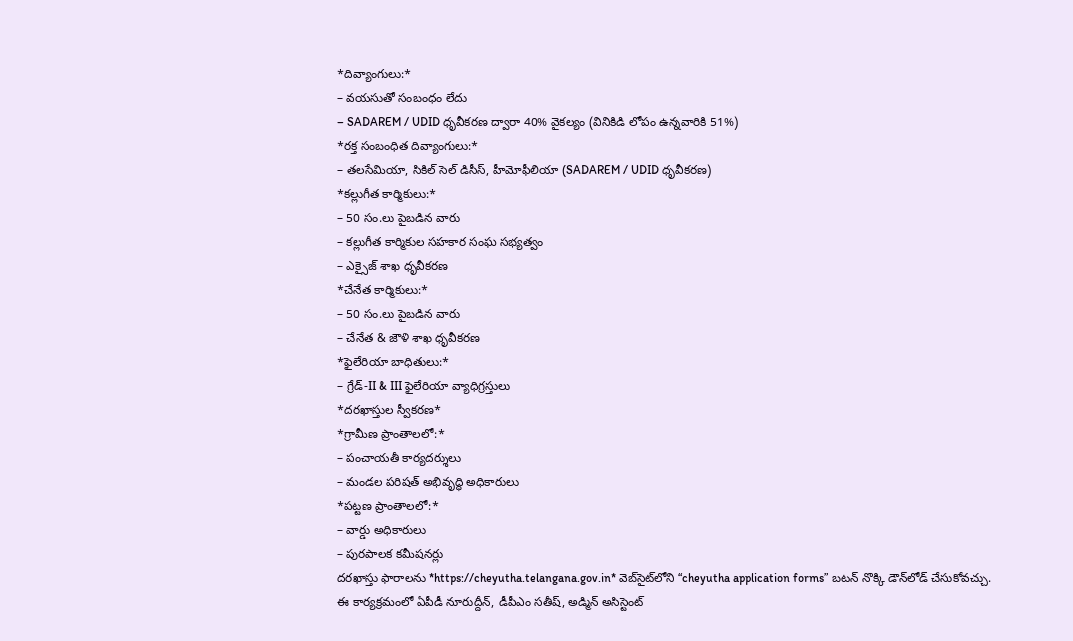*దివ్యాంగులు:*
– వయసుతో సంబంధం లేదు
– SADAREM / UDID ధృవీకరణ ద్వారా 40% వైకల్యం (వినికిడి లోపం ఉన్నవారికి 51%)
*రక్త సంబంధిత దివ్యాంగులు:*
– తలసేమియా, సికిల్ సెల్ డిసీస్, హీమోఫీలియా (SADAREM / UDID ధృవీకరణ)
*కల్లుగీత కార్మికులు:*
– 50 సం.లు పైబడిన వారు
– కల్లుగీత కార్మికుల సహకార సంఘ సభ్యత్వం
– ఎక్సైజ్ శాఖ ధృవీకరణ
*చేనేత కార్మికులు:*
– 50 సం.లు పైబడిన వారు
– చేనేత & జౌళి శాఖ ధృవీకరణ
*ఫైలేరియా బాధితులు:*
– గ్రేడ్-II & III ఫైలేరియా వ్యాధిగ్రస్తులు
*దరఖాస్తుల స్వీకరణ*
*గ్రామీణ ప్రాంతాలలో:*
– పంచాయతీ కార్యదర్శులు
– మండల పరిషత్ అభివృద్ధి అధికారులు
*పట్టణ ప్రాంతాలలో:*
– వార్డు అధికారులు
– పురపాలక కమీషనర్లు
దరఖాస్తు ఫారాలను *https://cheyutha.telangana.gov.in* వెబ్‌సైట్‌లోని “cheyutha application forms” బటన్ నొక్కి డౌన్‌లోడ్ చేసుకోవచ్చు.
ఈ కార్యక్రమంలో ఏపీడీ నూరుద్దీన్, డీపీఎం సతీష్, అడ్మిన్ అసిస్టెంట్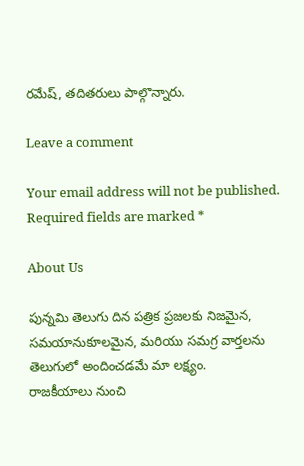రమేష్, తదితరులు పాల్గొన్నారు.

Leave a comment

Your email address will not be published. Required fields are marked *

About Us

పున్నమి తెలుగు దిన పత్రిక ప్రజలకు నిజమైన, సమయానుకూలమైన, మరియు సమగ్ర వార్తలను తెలుగులో అందించడమే మా లక్ష్యం.
రాజకీయాలు నుంచి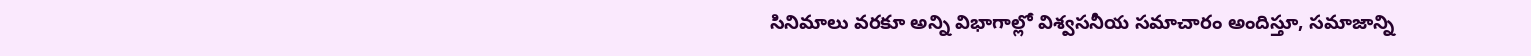సినిమాలు వరకూ అన్ని విభాగాల్లో విశ్వసనీయ సమాచారం అందిస్తూ, సమాజాన్ని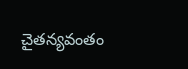చైతన్యవంతం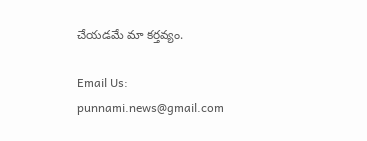చేయడమే మా కర్తవ్యం.

Email Us: punnami.news@gmail.com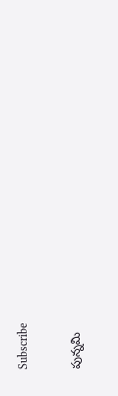Subscribe

పున్నమి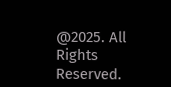@2025. All Rights Reserved.